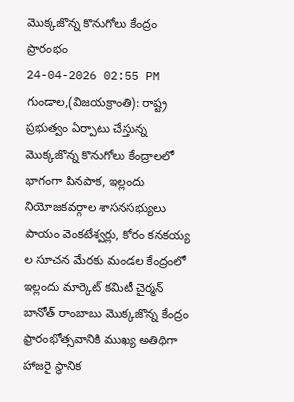మొక్కజొన్న కొనుగోలు కేంద్రం ప్రారంభం
24-04-2026 02:55 PM
గుండాల,(విజయక్రాంతి): రాష్ట్ర ప్రభుత్వం ఏర్పాటు చేస్తున్న మొక్కజొన్న కొనుగోలు కేంద్రాలలో భాగంగా పినపాక, ఇల్లందు నియోజకవర్గాల శాసనసభ్యులు పాయం వెంకటేశ్వర్లు, కోరం కనకయ్య ల సూచన మేరకు మండల కేంద్రంలో ఇల్లందు మార్కెట్ కమిటీ చైర్మన్ బానోత్ రాంబాబు మొక్కజొన్న కేంద్రం ఫ్రారంభోత్సవానికి ముఖ్య అతిథిగా హాజరై స్ధానిక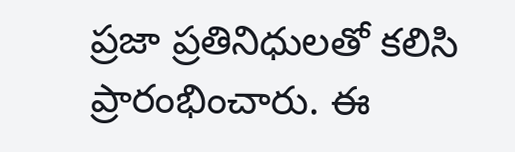ప్రజా ప్రతినిధులతో కలిసి ప్రారంభించారు. ఈ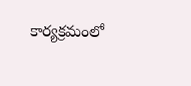కార్యక్రమంలో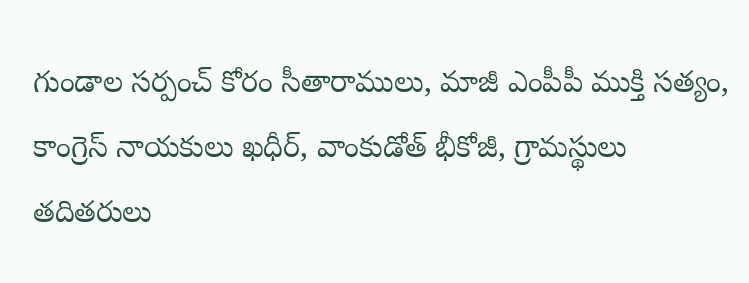గుండాల సర్పంచ్ కోరం సీతారాములు, మాజీ ఎంపీపీ ముక్తి సత్యం, కాంగ్రెస్ నాయకులు ఖధీర్, వాంకుడోత్ భీకోజీ, గ్రామస్థులు తదితరులు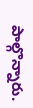పాల్గొన్నారు.